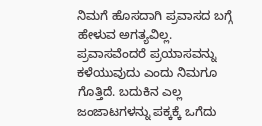ನಿಮಗೆ ಹೊಸದಾಗಿ ಪ್ರವಾಸದ ಬಗ್ಗೆ ಹೇಳುವ ಅಗತ್ಯವಿಲ್ಲ. ಪ್ರವಾಸವೆಂದರೆ ಪ್ರಯಾಸವನ್ನು ಕಳೆಯುವುದು ಎಂದು ನಿಮಗೂ ಗೊತ್ತಿದೆ. ಬದುಕಿನ ಎಲ್ಲ ಜಂಜಾಟಗಳನ್ನು ಪಕ್ಕಕ್ಕೆ ಒಗೆದು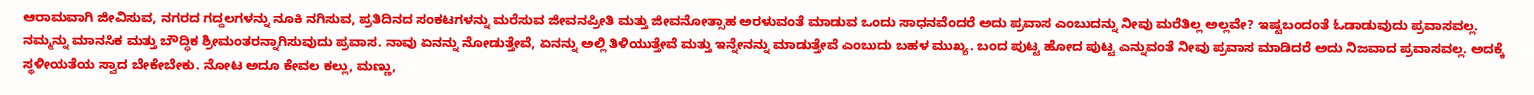ಆರಾಮವಾಗಿ ಜೀವಿಸುವ, ನಗರದ ಗದ್ದಲಗಳನ್ನು ನೂಕಿ ನಗಿಸುವ, ಪ್ರತಿದಿನದ ಸಂಕಟಗಳನ್ನು ಮರೆಸುವ ಜೀವನಪ್ರೀತಿ ಮತ್ತು ಜೀವನೋತ್ಸಾಹ ಅರಳುವಂತೆ ಮಾಡುವ ಒಂದು ಸಾಧನವೆಂದರೆ ಅದು ಪ್ರವಾಸ ಎಂಬುದನ್ನು ನೀವು ಮರೆತಿಲ್ಲ ಅಲ್ಲವೇ? ಇಷ್ಟಬಂದಂತೆ ಓಡಾಡುವುದು ಪ್ರವಾಸವಲ್ಲ. ನಮ್ಮನ್ನು ಮಾನಸಿಕ ಮತ್ತು ಬೌದ್ಧಿಕ ಶ್ರೀಮಂತರನ್ನಾಗಿಸುವುದು ಪ್ರವಾಸ. ನಾವು ಏನನ್ನು ನೋಡುತ್ತೇವೆ, ಏನನ್ನು ಅಲ್ಲಿ ತಿಳಿಯುತ್ತೇವೆ ಮತ್ತು ಇನ್ನೇನನ್ನು ಮಾಡುತ್ತೇವೆ ಎಂಬುದು ಬಹಳ ಮುಖ್ಯ. ಬಂದ ಪುಟ್ಟ ಹೋದ ಪುಟ್ಟ ಎನ್ನುವಂತೆ ನೀವು ಪ್ರವಾಸ ಮಾಡಿದರೆ ಅದು ನಿಜವಾದ ಪ್ರವಾಸವಲ್ಲ. ಅದಕ್ಕೆ ಸ್ಥಳೀಯತೆಯ ಸ್ವಾದ ಬೇಕೇಬೇಕು. ನೋಟ ಅದೂ ಕೇವಲ ಕಲ್ಲು, ಮಣ್ಣು,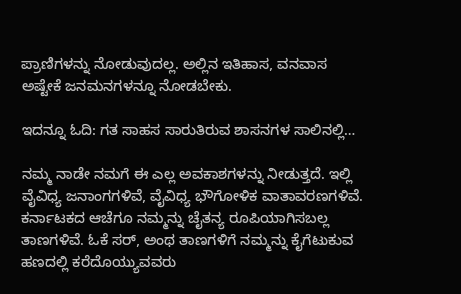ಪ್ರಾಣಿಗಳನ್ನು ನೋಡುವುದಲ್ಲ. ಅಲ್ಲಿನ ಇತಿಹಾಸ, ವನವಾಸ ಅಷ್ಟೇಕೆ ಜನಮನಗಳನ್ನೂ ನೋಡಬೇಕು.

ಇದನ್ನೂ ಓದಿ: ಗತ ಸಾಹಸ ಸಾರುತಿರುವ ಶಾಸನಗಳ ಸಾಲಿನಲ್ಲಿ…

ನಮ್ಮ ನಾಡೇ ನಮಗೆ ಈ ಎಲ್ಲ ಅವಕಾಶಗಳನ್ನು ನೀಡುತ್ತದೆ. ಇಲ್ಲಿ ವೈವಿಧ್ಯ ಜನಾಂಗಗಳಿವೆ, ವೈವಿಧ್ಯ ಭೌಗೋಳಿಕ ವಾತಾವರಣಗಳಿವೆ. ಕರ್ನಾಟಕದ ಆಚೆಗೂ ನಮ್ಮನ್ನು ಚೈತನ್ಯ ರೂಪಿಯಾಗಿಸಬಲ್ಲ ತಾಣಗಳಿವೆ. ಓಕೆ ಸರ್, ಅಂಥ ತಾಣಗಳಿಗೆ ನಮ್ಮನ್ನು ಕೈಗೆಟುಕುವ ಹಣದಲ್ಲಿ ಕರೆದೊಯ್ಯುವವರು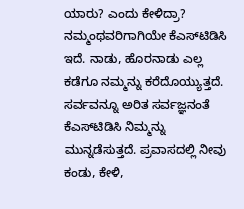ಯಾರು? ಎಂದು ಕೇಳಿದ್ರಾ? ನಮ್ಮಂಥವರಿಗಾಗಿಯೇ ಕೆಎಸ್‌ಟಿಡಿಸಿ ಇದೆ. ನಾಡು, ಹೊರನಾಡು ಎಲ್ಲ ಕಡೆಗೂ ನಮ್ಮನ್ನು ಕರೆದೊಯ್ಯುತ್ತದೆ. ಸರ್ವವನ್ನೂ ಅರಿತ ಸರ್ವಜ್ಞನಂತೆ ಕೆಎಸ್‌ಟಿಡಿಸಿ ನಿಮ್ಮನ್ನು ಮುನ್ನಡೆಸುತ್ತದೆ. ಪ್ರವಾಸದಲ್ಲಿ ನೀವು ಕಂಡು, ಕೇಳಿ,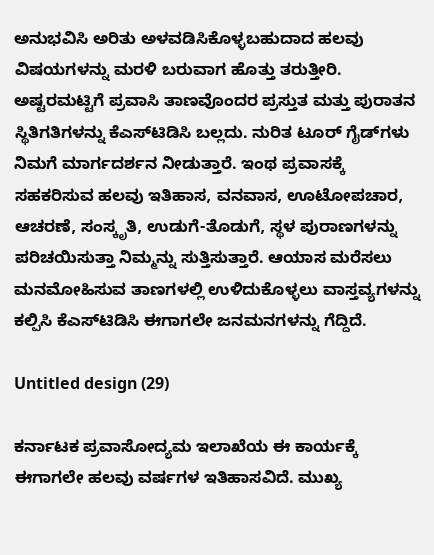ಅನುಭವಿಸಿ ಅರಿತು ಅಳವಡಿಸಿಕೊಳ್ಳಬಹುದಾದ ಹಲವು ವಿಷಯಗಳನ್ನು ಮರಳಿ ಬರುವಾಗ ಹೊತ್ತು ತರುತ್ತೀರಿ. ಅಷ್ಟರಮಟ್ಟಿಗೆ ಪ್ರವಾಸಿ ತಾಣವೊಂದರ ಪ್ರಸ್ತುತ ಮತ್ತು ಪುರಾತನ ಸ್ಥಿತಿಗತಿಗಳನ್ನು ಕೆಎಸ್‌ಟಿಡಿಸಿ ಬಲ್ಲದು. ನುರಿತ ಟೂರ್ ಗೈಡ್‌ಗಳು ನಿಮಗೆ ಮಾರ್ಗದರ್ಶನ ನೀಡುತ್ತಾರೆ. ಇಂಥ ಪ್ರವಾಸಕ್ಕೆ ಸಹಕರಿಸುವ ಹಲವು ಇತಿಹಾಸ, ವನವಾಸ, ಊಟೋಪಚಾರ, ಆಚರಣೆ, ಸಂಸ್ಕೃತಿ, ಉಡುಗೆ-ತೊಡುಗೆ, ಸ್ಥಳ ಪುರಾಣಗಳನ್ನು ಪರಿಚಯಿಸುತ್ತಾ ನಿಮ್ಮನ್ನು ಸುತ್ತಿಸುತ್ತಾರೆ. ಆಯಾಸ ಮರೆಸಲು ಮನಮೋಹಿಸುವ ತಾಣಗಳಲ್ಲಿ ಉಳಿದುಕೊಳ್ಳಲು ವಾಸ್ತವ್ಯಗಳನ್ನು ಕಲ್ಪಿಸಿ ಕೆಎಸ್‌ಟಿಡಿಸಿ ಈಗಾಗಲೇ ಜನಮನಗಳನ್ನು ಗೆದ್ದಿದೆ.

Untitled design (29)

ಕರ್ನಾಟಕ ಪ್ರವಾಸೋದ್ಯಮ ಇಲಾಖೆಯ ಈ ಕಾರ್ಯಕ್ಕೆ ಈಗಾಗಲೇ ಹಲವು ವರ್ಷಗಳ ಇತಿಹಾಸವಿದೆ. ಮುಖ್ಯ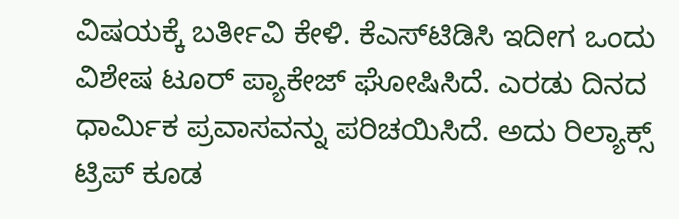ವಿಷಯಕ್ಕೆ ಬರ್ತೀವಿ ಕೇಳಿ. ಕೆಎಸ್‌ಟಿಡಿಸಿ ಇದೀಗ ಒಂದು ವಿಶೇಷ ಟೂರ್‌ ಪ್ಯಾಕೇಜ್‌ ಘೋಷಿಸಿದೆ. ಎರಡು ದಿನದ ಧಾರ್ಮಿಕ ಪ್ರವಾಸವನ್ನು ಪರಿಚಯಿಸಿದೆ. ಅದು ರಿಲ್ಯಾಕ್ಸ್‌ ಟ್ರಿಪ್‌ ಕೂಡ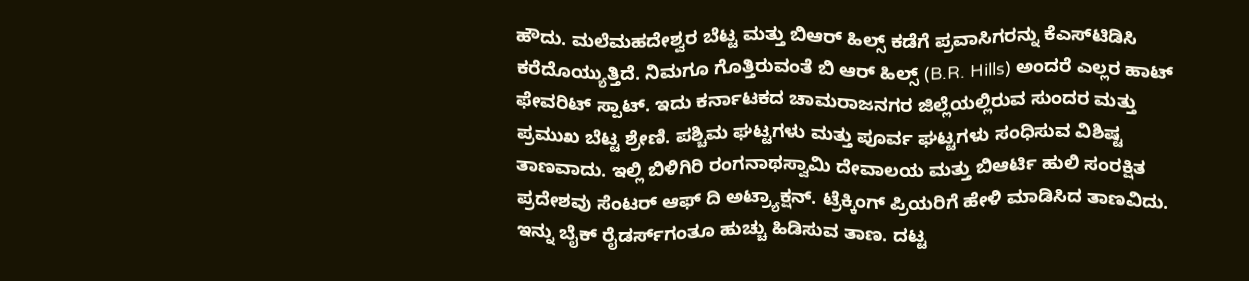ಹೌದು. ಮಲೆಮಹದೇಶ್ವರ ಬೆಟ್ಟ ಮತ್ತು ಬಿಆರ್‌ ಹಿಲ್ಸ್‌ ಕಡೆಗೆ ಪ್ರವಾಸಿಗರನ್ನು ಕೆಎಸ್‌ಟಿಡಿಸಿ ಕರೆದೊಯ್ಯುತ್ತಿದೆ. ನಿಮಗೂ ಗೊತ್ತಿರುವಂತೆ ಬಿ ಆರ್ ಹಿಲ್ಸ್ (B.R. Hills) ಅಂದರೆ ಎಲ್ಲರ ಹಾಟ್‌ ಫೇವರಿಟ್‌ ಸ್ಪಾಟ್‌. ಇದು ಕರ್ನಾಟಕದ ಚಾಮರಾಜನಗರ ಜಿಲ್ಲೆಯಲ್ಲಿರುವ ಸುಂದರ ಮತ್ತು ಪ್ರಮುಖ ಬೆಟ್ಟ ಶ್ರೇಣಿ. ಪಶ್ಚಿಮ ಘಟ್ಟಗಳು ಮತ್ತು ಪೂರ್ವ ಘಟ್ಟಗಳು ಸಂಧಿಸುವ ವಿಶಿಷ್ಟ ತಾಣವಾದು. ಇಲ್ಲಿ ಬಿಳಿಗಿರಿ ರಂಗನಾಥಸ್ವಾಮಿ ದೇವಾಲಯ ಮತ್ತು ಬಿಆರ್ಟಿ ಹುಲಿ ಸಂರಕ್ಷಿತ ಪ್ರದೇಶವು ಸೆಂಟರ್‌ ಆಫ್‌ ದಿ ಅಟ್ರ್ಯಾಕ್ಷನ್. ಟ್ರೆಕ್ಕಿಂಗ್‌ ಪ್ರಿಯರಿಗೆ ಹೇಳಿ ಮಾಡಿಸಿದ ತಾಣವಿದು. ಇನ್ನು ಬೈಕ್‌ ರೈಡರ್ಸ್‌ಗಂತೂ ಹುಚ್ಚು ಹಿಡಿಸುವ ತಾಣ. ದಟ್ಟ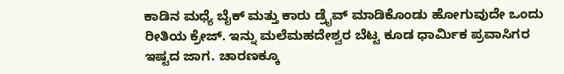ಕಾಡಿನ ಮಧ್ಯೆ ಬೈಕ್‌ ಮತ್ತು ಕಾರು ಡ್ರೈವ್‌ ಮಾಡಿಕೊಂಡು ಹೋಗುವುದೇ ಒಂದು ರೀತಿಯ ಕ್ರೇಜ್. ಇನ್ನು ಮಲೆಮಹದೇಶ್ವರ ಬೆಟ್ಟ ಕೂಡ ಧಾರ್ಮಿಕ ಪ್ರವಾಸಿಗರ ಇಷ್ಟದ ಜಾಗ. ಚಾರಣಕ್ಕೂ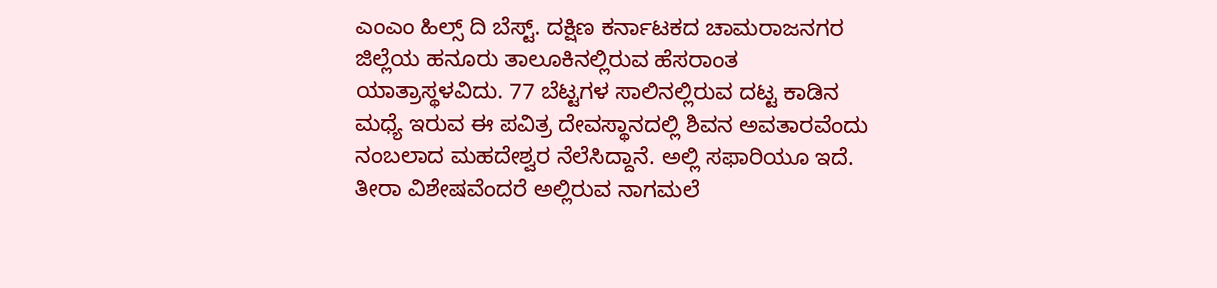ಎಂಎಂ ಹಿಲ್ಸ್‌ ದಿ ಬೆಸ್ಟ್‌. ದಕ್ಷಿಣ ಕರ್ನಾಟಕದ ಚಾಮರಾಜನಗರ ಜಿಲ್ಲೆಯ ಹನೂರು ತಾಲೂಕಿನಲ್ಲಿರುವ ಹೆಸರಾಂತ ಯಾತ್ರಾಸ್ಥಳವಿದು. 77 ಬೆಟ್ಟಗಳ ಸಾಲಿನಲ್ಲಿರುವ ದಟ್ಟ ಕಾಡಿನ ಮಧ್ಯೆ ಇರುವ ಈ ಪವಿತ್ರ ದೇವಸ್ಥಾನದಲ್ಲಿ ಶಿವನ ಅವತಾರವೆಂದು ನಂಬಲಾದ ಮಹದೇಶ್ವರ ನೆಲೆಸಿದ್ದಾನೆ. ಅಲ್ಲಿ ಸಫಾರಿಯೂ ಇದೆ. ತೀರಾ ವಿಶೇಷವೆಂದರೆ ಅಲ್ಲಿರುವ ನಾಗಮಲೆ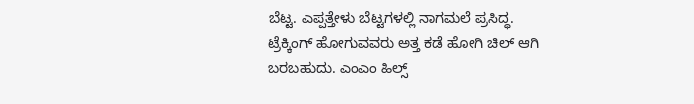ಬೆಟ್ಟ. ಎಪ್ಪತ್ತೇಳು ಬೆಟ್ಟಗಳಲ್ಲಿ ನಾಗಮಲೆ ಪ್ರಸಿದ್ಧ. ಟ್ರೆಕ್ಕಿಂಗ್‌ ಹೋಗುವವರು ಅತ್ತ ಕಡೆ ಹೋಗಿ ಚಿಲ್‌ ಆಗಿ ಬರಬಹುದು. ಎಂಎಂ ಹಿಲ್ಸ್‌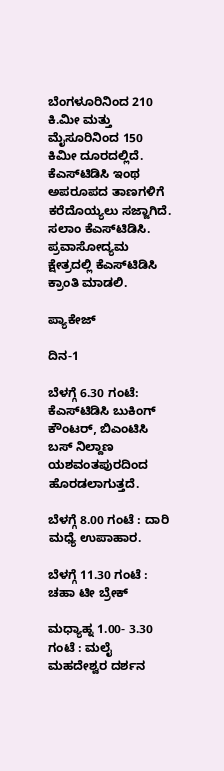ಬೆಂಗಳೂರಿನಿಂದ 210 ಕಿ.ಮೀ ಮತ್ತು ಮೈಸೂರಿನಿಂದ 150 ಕಿಮೀ ದೂರದಲ್ಲಿದೆ. ಕೆಎಸ್‌ಟಿಡಿಸಿ ಇಂಥ ಅಪರೂಪದ ತಾಣಗಳಿಗೆ ಕರೆದೊಯ್ಯಲು ಸಜ್ಜಾಗಿದೆ. ಸಲಾಂ ಕೆಎಸ್‌ಟಿಡಿಸಿ. ಪ್ರವಾಸೋದ್ಯಮ ಕ್ಷೇತ್ರದಲ್ಲಿ ಕೆಎಸ್‌ಟಿಡಿಸಿ ಕ್ರಾಂತಿ ಮಾಡಲಿ.

ಪ್ಯಾಕೇಜ್

ದಿನ-1

ಬೆಳಗ್ಗೆ 6.30 ಗಂಟೆ: ಕೆಎಸ್‌ಟಿಡಿಸಿ ಬುಕಿಂಗ್ ಕೌಂಟರ್, ಬಿಎಂಟಿಸಿ ಬಸ್ ನಿಲ್ದಾಣ ಯಶವಂತಪುರದಿಂದ ಹೊರಡಲಾಗುತ್ತದೆ.

ಬೆಳಗ್ಗೆ 8.00 ಗಂಟೆ : ದಾರಿ ಮಧ್ಯೆ ಉಪಾಹಾರ.

ಬೆಳಗ್ಗೆ 11.30 ಗಂಟೆ : ಚಹಾ ಟೀ ಬ್ರೇಕ್

ಮಧ್ಯಾಹ್ನ 1.00- 3.30 ಗಂಟೆ : ಮಲೈ ಮಹದೇಶ್ವರ ದರ್ಶನ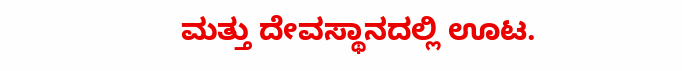ಮತ್ತು ದೇವಸ್ಥಾನದಲ್ಲಿ ಊಟ.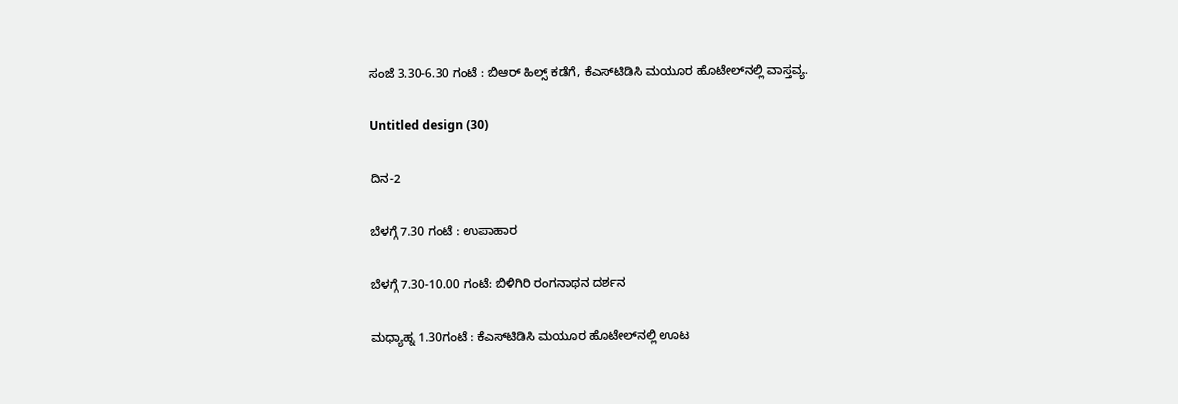ಸಂಜೆ 3.30-6.30 ಗಂಟೆ : ಬಿಆರ್ ಹಿಲ್ಸ್‌ ಕಡೆಗೆ, ಕೆಎಸ್‌ಟಿಡಿಸಿ ಮಯೂರ ಹೊಟೇಲ್‌ನಲ್ಲಿ ವಾಸ್ತವ್ಯ.

Untitled design (30)

ದಿನ-2

ಬೆಳಗ್ಗೆ 7.30 ಗಂಟೆ : ಉಪಾಹಾರ

ಬೆಳಗ್ಗೆ 7.30-10.00 ಗಂಟೆ: ಬಿಳಿಗಿರಿ ರಂಗನಾಥನ ದರ್ಶನ

ಮಧ್ಯಾಹ್ನ 1.30ಗಂಟೆ : ಕೆಎಸ್‌ಟಿಡಿಸಿ ಮಯೂರ ಹೊಟೇಲ್‌ನಲ್ಲಿ ಊಟ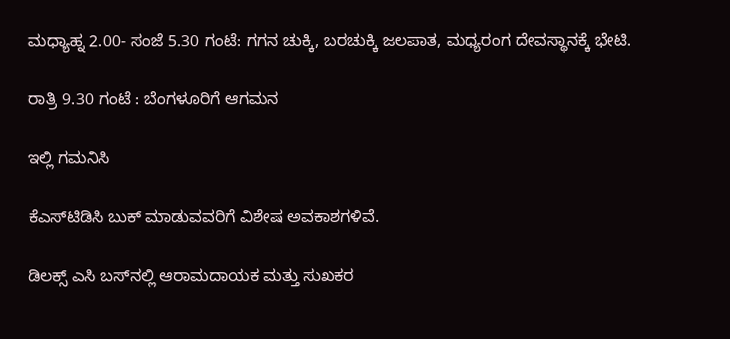ಮಧ್ಯಾಹ್ನ 2.00- ಸಂಜೆ 5.30 ಗಂಟೆ: ಗಗನ ಚುಕ್ಕಿ, ಬರಚುಕ್ಕಿ ಜಲಪಾತ, ಮಧ್ಯರಂಗ ದೇವಸ್ಥಾನಕ್ಕೆ ಭೇಟಿ.

ರಾತ್ರಿ 9.30 ಗಂಟೆ : ಬೆಂಗಳೂರಿಗೆ ಆಗಮನ

ಇಲ್ಲಿ ಗಮನಿಸಿ

ಕೆಎಸ್‌ಟಿಡಿಸಿ ಬುಕ್ ಮಾಡುವವರಿಗೆ ವಿಶೇಷ ಅವಕಾಶಗಳಿವೆ.

ಡಿಲಕ್ಸ್ ಎಸಿ ಬಸ್‌ನಲ್ಲಿ ಆರಾಮದಾಯಕ ಮತ್ತು ಸುಖಕರ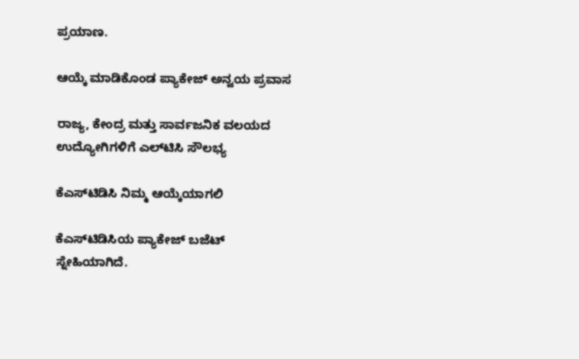ಪ್ರಯಾಣ.

ಆಯ್ಕೆ ಮಾಡಿಕೊಂಡ ಪ್ಯಾಕೇಜ್ ಅನ್ವಯ ಪ್ರವಾಸ

ರಾಜ್ಯ, ಕೇಂದ್ರ ಮತ್ತು ಸಾರ್ವಜನಿಕ ವಲಯದ ಉದ್ಯೋಗಿಗಳಿಗೆ ಎಲ್‌ಟಿಸಿ ಸೌಲಭ್ಯ

ಕೆಎಸ್‌ಟಿಡಿಸಿ ನಿಮ್ಮ ಆಯ್ಕೆಯಾಗಲಿ

ಕೆಎಸ್‌ಟಿಡಿಸಿಯ ಪ್ಯಾಕೇಜ್ ಬಜೆಟ್ ಸ್ನೇಹಿಯಾಗಿದೆ.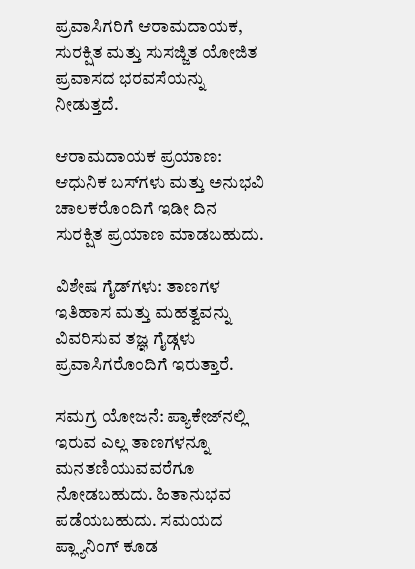ಪ್ರವಾಸಿಗರಿಗೆ ಆರಾಮದಾಯಕ, ಸುರಕ್ಷಿತ ಮತ್ತು ಸುಸಜ್ಜಿತ ಯೋಜಿತ ಪ್ರವಾಸದ ಭರವಸೆಯನ್ನು ನೀಡುತ್ತದೆ.

ಆರಾಮದಾಯಕ ಪ್ರಯಾಣ: ಆಧುನಿಕ ಬಸ್‌ಗಳು ಮತ್ತು ಅನುಭವಿ ಚಾಲಕರೊಂದಿಗೆ ಇಡೀ ದಿನ ಸುರಕ್ಷಿತ ಪ್ರಯಾಣ ಮಾಡಬಹುದು.

ವಿಶೇಷ ಗೈಡ್‌ಗಳು: ತಾಣಗಳ ಇತಿಹಾಸ ಮತ್ತು ಮಹತ್ವವನ್ನು ವಿವರಿಸುವ ತಜ್ಞ ಗೈಡ್ಗಳು ಪ್ರವಾಸಿಗರೊಂದಿಗೆ ಇರುತ್ತಾರೆ.

ಸಮಗ್ರ ಯೋಜನೆ: ಪ್ಯಾಕೇಜ್‌ನಲ್ಲಿ ಇರುವ ಎಲ್ಲ ತಾಣಗಳನ್ನೂ ಮನತಣಿಯುವವರೆಗೂ ನೋಡಬಹುದು. ಹಿತಾನುಭವ ಪಡೆಯಬಹುದು. ಸಮಯದ ಪ್ಲ್ಯಾನಿಂಗ್ ಕೂಡ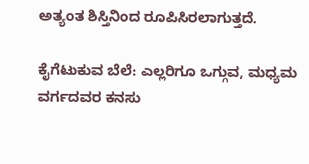ಅತ್ಯಂತ ಶಿಸ್ತಿನಿಂದ ರೂಪಿಸಿರಲಾಗುತ್ತದೆ.

ಕೈಗೆಟುಕುವ ಬೆಲೆ: ಎಲ್ಲರಿಗೂ ಒಗ್ಗುವ, ಮಧ್ಯಮ ವರ್ಗದವರ ಕನಸು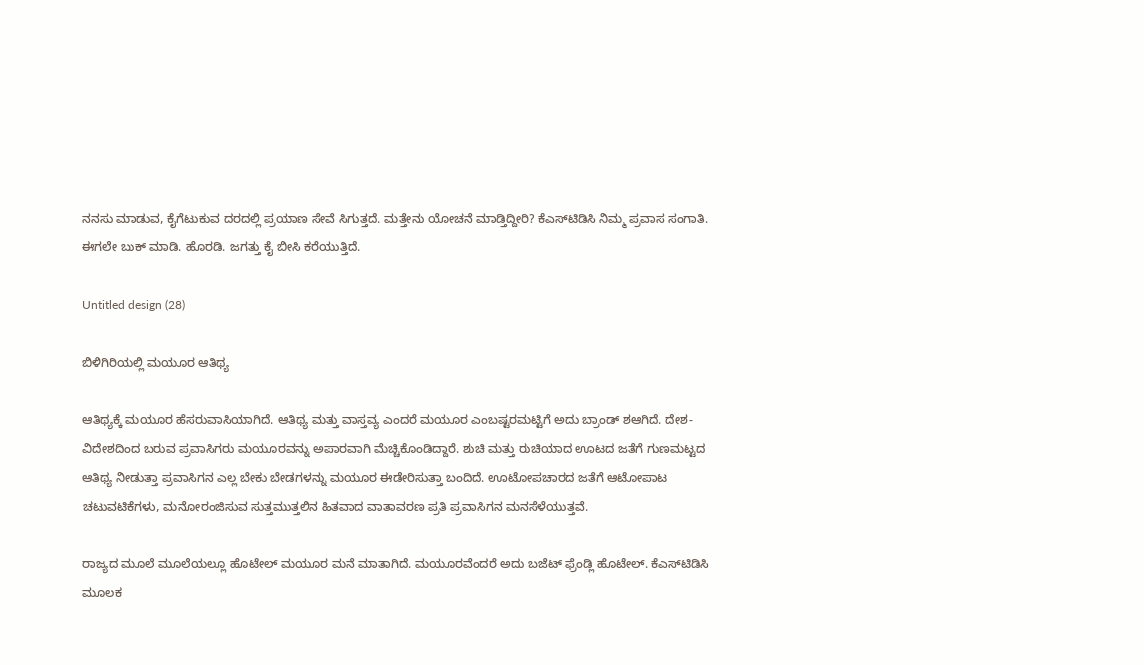ನನಸು ಮಾಡುವ, ಕೈಗೆಟುಕುವ ದರದಲ್ಲಿ ಪ್ರಯಾಣ ಸೇವೆ ಸಿಗುತ್ತದೆ. ಮತ್ತೇನು ಯೋಚನೆ ಮಾಡ್ತಿದ್ದೀರಿ? ಕೆಎಸ್‌ಟಿಡಿಸಿ ನಿಮ್ಮ ಪ್ರವಾಸ ಸಂಗಾತಿ. ಈಗಲೇ ಬುಕ್ ಮಾಡಿ. ಹೊರಡಿ. ಜಗತ್ತು ಕೈ ಬೀಸಿ ಕರೆಯುತ್ತಿದೆ.

Untitled design (28)

ಬಿಳಿಗಿರಿಯಲ್ಲಿ ಮಯೂರ ಆತಿಥ್ಯ

ಆತಿಥ್ಯಕ್ಕೆ ಮಯೂರ ಹೆಸರುವಾಸಿಯಾಗಿದೆ. ಆತಿಥ್ಯ ಮತ್ತು ವಾಸ್ತವ್ಯ ಎಂದರೆ ಮಯೂರ ಎಂಬಷ್ಟರಮಟ್ಟಿಗೆ ಅದು ಬ್ರಾಂಡ್‌ ಶಆಗಿದೆ. ದೇಶ-ವಿದೇಶದಿಂದ ಬರುವ ಪ್ರವಾಸಿಗರು ಮಯೂರವನ್ನು ಅಪಾರವಾಗಿ ಮೆಚ್ಚಿಕೊಂಡಿದ್ದಾರೆ. ಶುಚಿ ಮತ್ತು ರುಚಿಯಾದ ಊಟದ ಜತೆಗೆ ಗುಣಮಟ್ಟದ ಆತಿಥ್ಯ ನೀಡುತ್ತಾ ಪ್ರವಾಸಿಗನ ಎಲ್ಲ ಬೇಕು ಬೇಡಗಳನ್ನು ಮಯೂರ ಈಡೇರಿಸುತ್ತಾ ಬಂದಿದೆ. ಊಟೋಪಚಾರದ ಜತೆಗೆ ಆಟೋಪಾಟ ಚಟುವಟಿಕೆಗಳು, ಮನೋರಂಜಿಸುವ ಸುತ್ತಮುತ್ತಲಿನ ಹಿತವಾದ ವಾತಾವರಣ ಪ್ರತಿ ಪ್ರವಾಸಿಗನ ಮನಸೆಳೆಯುತ್ತವೆ.

ರಾಜ್ಯದ ಮೂಲೆ ಮೂಲೆಯಲ್ಲೂ ಹೊಟೇಲ್‌ ಮಯೂರ ಮನೆ ಮಾತಾಗಿದೆ. ಮಯೂರವೆಂದರೆ ಅದು ಬಜೆಟ್‌ ಫ್ರೆಂಡ್ಲಿ ಹೊಟೇಲ್‌. ಕೆಎಸ್‌ಟಿಡಿಸಿ ಮೂಲಕ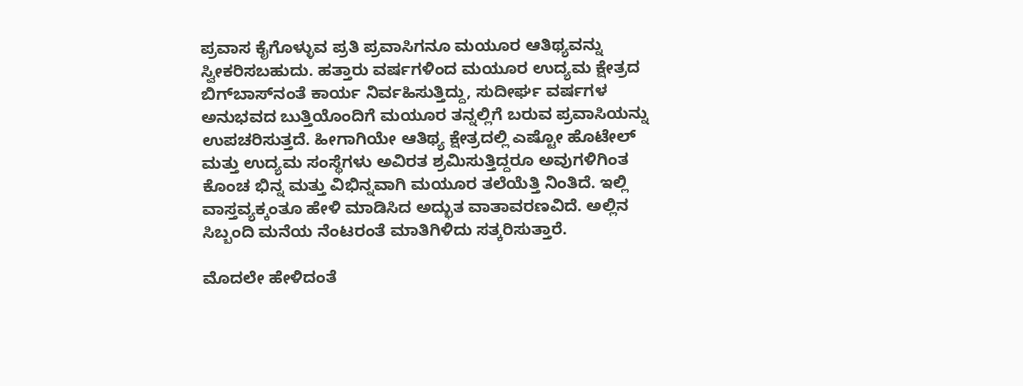ಪ್ರವಾಸ ಕೈಗೊಳ್ಳುವ ಪ್ರತಿ ಪ್ರವಾಸಿಗನೂ ಮಯೂರ ಆತಿಥ್ಯವನ್ನು ಸ್ವೀಕರಿಸಬಹುದು. ಹತ್ತಾರು ವರ್ಷಗಳಿಂದ ಮಯೂರ ಉದ್ಯಮ ಕ್ಷೇತ್ರದ ಬಿಗ್‌ಬಾಸ್‌ನಂತೆ ಕಾರ್ಯ ನಿರ್ವಹಿಸುತ್ತಿದ್ದು, ಸುದೀರ್ಘ ವರ್ಷಗಳ ಅನುಭವದ ಬುತ್ತಿಯೊಂದಿಗೆ ಮಯೂರ ತನ್ನಲ್ಲಿಗೆ ಬರುವ ಪ್ರವಾಸಿಯನ್ನು ಉಪಚರಿಸುತ್ತದೆ. ಹೀಗಾಗಿಯೇ ಆತಿಥ್ಯ ಕ್ಷೇತ್ರದಲ್ಲಿ ಎಷ್ಟೋ ಹೊಟೇಲ್‌ ಮತ್ತು ಉದ್ಯಮ ಸಂಸ್ಥೆಗಳು ಅವಿರತ ಶ್ರಮಿಸುತ್ತಿದ್ದರೂ ಅವುಗಳಿಗಿಂತ ಕೊಂಚ ಭಿನ್ನ ಮತ್ತು ವಿಭಿನ್ನವಾಗಿ ಮಯೂರ ತಲೆಯೆತ್ತಿ ನಿಂತಿದೆ. ಇಲ್ಲಿ ವಾಸ್ತವ್ಯಕ್ಕಂತೂ ಹೇಳಿ ಮಾಡಿಸಿದ ಅದ್ಭುತ ವಾತಾವರಣವಿದೆ. ಅಲ್ಲಿನ ಸಿಬ್ಬಂದಿ ಮನೆಯ ನೆಂಟರಂತೆ ಮಾತಿಗಿಳಿದು ಸತ್ಕರಿಸುತ್ತಾರೆ.

ಮೊದಲೇ ಹೇಳಿದಂತೆ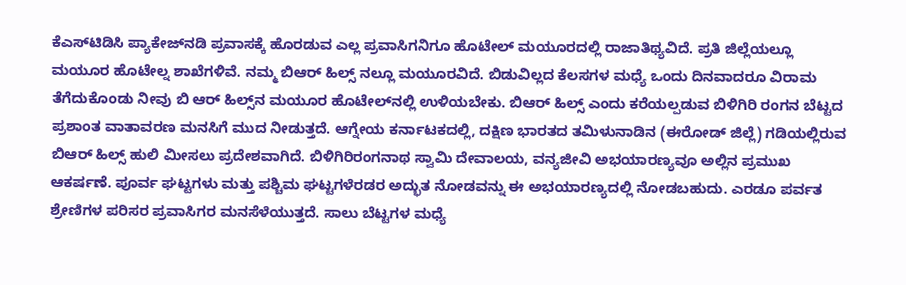ಕೆಎಸ್‌ಟಿಡಿಸಿ ಪ್ಯಾಕೇಜ್‌ನಡಿ ಪ್ರವಾಸಕ್ಕೆ ಹೊರಡುವ ಎಲ್ಲ ಪ್ರವಾಸಿಗನಿಗೂ ಹೊಟೇಲ್ ಮಯೂರದಲ್ಲಿ ರಾಜಾತಿಥ್ಯವಿದೆ. ಪ್ರತಿ ಜಿಲ್ಲೆಯಲ್ಲೂ ಮಯೂರ ಹೊಟೇಲ್ನ ಶಾಖೆಗಳಿವೆ. ನಮ್ಮ ಬಿಆರ್‌ ಹಿಲ್ಸ್‌ ನಲ್ಲೂ ಮಯೂರವಿದೆ. ಬಿಡುವಿಲ್ಲದ ಕೆಲಸಗಳ ಮಧ್ಯೆ ಒಂದು ದಿನವಾದರೂ ವಿರಾಮ ತೆಗೆದುಕೊಂಡು ನೀವು ಬಿ ಆರ್‌ ಹಿಲ್ಸ್‌ನ ಮಯೂರ ಹೊಟೇಲ್‌ನಲ್ಲಿ ಉಳಿಯಬೇಕು. ಬಿಆರ್ ಹಿಲ್ಸ್‌ ಎಂದು ಕರೆಯಲ್ಪಡುವ ಬಿಳಿಗಿರಿ ರಂಗನ ಬೆಟ್ಟದ ಪ್ರಶಾಂತ ವಾತಾವರಣ ಮನಸಿಗೆ ಮುದ ನೀಡುತ್ತದೆ. ಆಗ್ನೇಯ ಕರ್ನಾಟಕದಲ್ಲಿ, ದಕ್ಷಿಣ ಭಾರತದ ತಮಿಳುನಾಡಿನ (ಈರೋಡ್ ಜಿಲ್ಲೆ) ಗಡಿಯಲ್ಲಿರುವ ಬಿಆರ್‌ ಹಿಲ್ಸ್‌ ಹುಲಿ ಮೀಸಲು ಪ್ರದೇಶವಾಗಿದೆ. ಬಿಳಿಗಿರಿರಂಗನಾಥ ಸ್ವಾಮಿ ದೇವಾಲಯ, ವನ್ಯಜೀವಿ ಅಭಯಾರಣ್ಯವೂ ಅಲ್ಲಿನ ಪ್ರಮುಖ ಆಕರ್ಷಣೆ. ಪೂರ್ವ ಘಟ್ಟಗಳು ಮತ್ತು ಪಶ್ಚಿಮ ಘಟ್ಟಗಳೆರಡರ ಅದ್ಭುತ ನೋಡವನ್ನು ಈ ಅಭಯಾರಣ್ಯದಲ್ಲಿ ನೋಡಬಹುದು. ಎರಡೂ ಪರ್ವತ ಶ್ರೇಣಿಗಳ ಪರಿಸರ ಪ್ರವಾಸಿಗರ ಮನಸೆಳೆಯುತ್ತದೆ. ಸಾಲು ಬೆಟ್ಟಗಳ ಮಧ್ಯೆ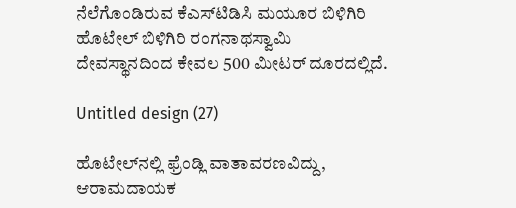ನೆಲೆಗೊಂಡಿರುವ ಕೆಎಸ್‌ಟಿಡಿಸಿ ಮಯೂರ ಬಿಳಿಗಿರಿ ಹೊಟೇಲ್ ಬಿಳಿಗಿರಿ ರಂಗನಾಥಸ್ವಾಮಿ ದೇವಸ್ಥಾನದಿಂದ ಕೇವಲ 500 ಮೀಟರ್ ದೂರದಲ್ಲಿದೆ.

Untitled design (27)

ಹೊಟೇಲ್‌ನಲ್ಲಿ ಫ್ರೆಂಡ್ಲಿ ವಾತಾವರಣವಿದ್ದು, ಆರಾಮದಾಯಕ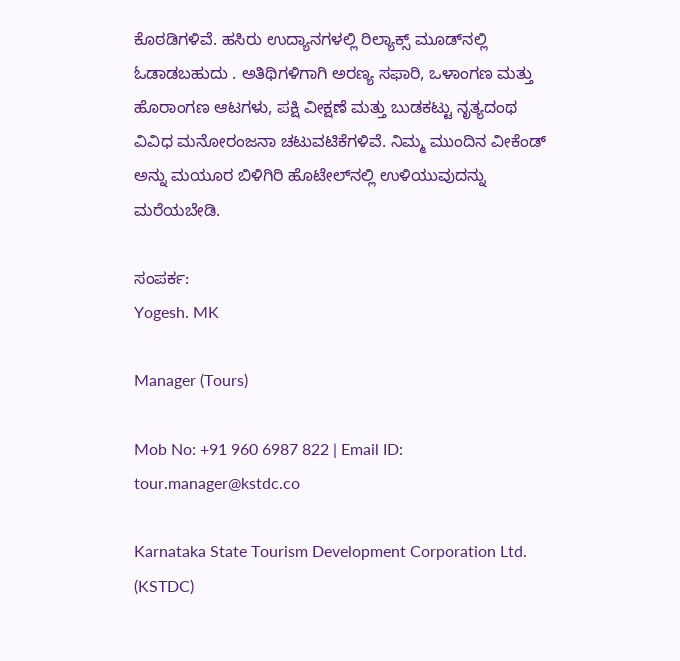ಕೊಠಡಿಗಳಿವೆ. ಹಸಿರು ಉದ್ಯಾನಗಳಲ್ಲಿ ರಿಲ್ಯಾಕ್ಸ್‌ ಮೂಡ್‌ನಲ್ಲಿ ಓಡಾಡಬಹುದು . ಅತಿಥಿಗಳಿಗಾಗಿ ಅರಣ್ಯ ಸಫಾರಿ, ಒಳಾಂಗಣ ಮತ್ತು ಹೊರಾಂಗಣ ಆಟಗಳು, ಪಕ್ಷಿ ವೀಕ್ಷಣೆ ಮತ್ತು ಬುಡಕಟ್ಟು ನೃತ್ಯದಂಥ ವಿವಿಧ ಮನೋರಂಜನಾ ಚಟುವಟಿಕೆಗಳಿವೆ. ನಿಮ್ಮ ಮುಂದಿನ ವೀಕೆಂಡ್‌ ಅನ್ನು ಮಯೂರ ಬಿಳಿಗಿರಿ ಹೊಟೇಲ್‌ನಲ್ಲಿ ಉಳಿಯುವುದನ್ನು ಮರೆಯಬೇಡಿ.

ಸಂಪರ್ಕ:
Yogesh. MK

Manager (Tours)

Mob No: +91 960 6987 822 | Email ID: tour.manager@kstdc.co

Karnataka State Tourism Development Corporation Ltd. (KSTDC)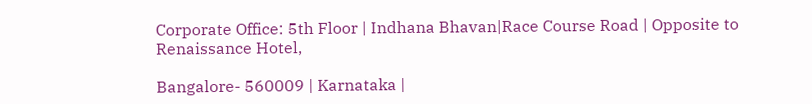Corporate Office: 5th Floor | Indhana Bhavan|Race Course Road | Opposite to Renaissance Hotel,

Bangalore- 560009 | Karnataka |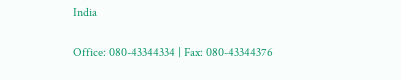India

Office: 080-43344334 | Fax: 080-43344376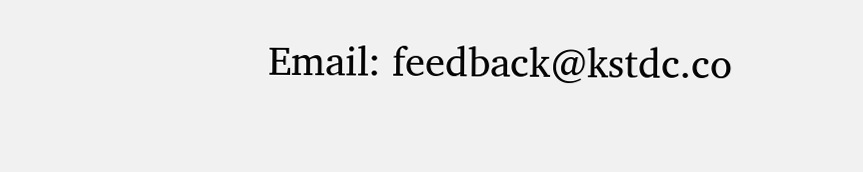Email: feedback@kstdc.co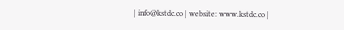| info@kstdc.co | website: www.kstdc.co |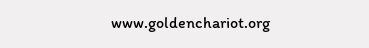www.goldenchariot.org